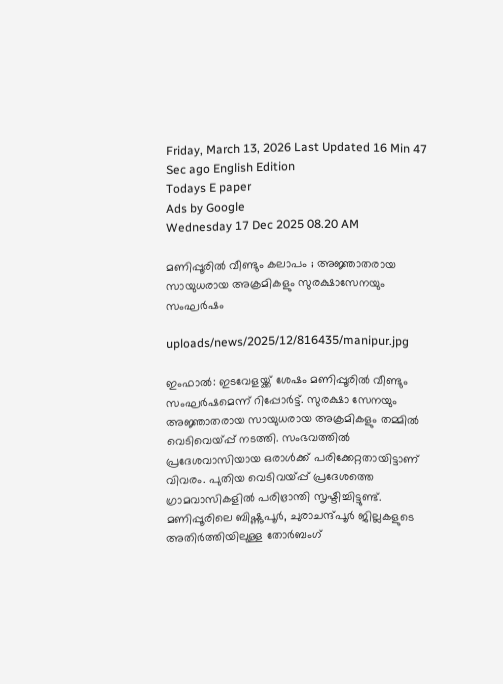Friday, March 13, 2026 Last Updated 16 Min 47 Sec ago English Edition
Todays E paper
Ads by Google
Wednesday 17 Dec 2025 08.20 AM

മണിപ്പൂരില്‍ വീണ്ടും കലാപം ; അജ്ഞാതരായ സായുധരായ അക്രമികളും സുരക്ഷാസേനയും സംഘര്‍ഷം

uploads/news/2025/12/816435/manipur.jpg

ഇംഫാല്‍: ഇടവേളയ്ക്ക് ശേഷം മണിപ്പൂരില്‍ വീണ്ടും സംഘര്‍ഷമെന്ന് റിപ്പോര്‍ട്ട്. സുരക്ഷാ സേനയും അജ്ഞാതരായ സായുധരായ അക്രമികളും തമ്മില്‍ വെടിവെയ്പ്പ് നടത്തി. സംഭവത്തില്‍ പ്രദേശവാസിയായ ഒരാള്‍ക്ക് പരിക്കേറ്റതായിട്ടാണ് വിവരം. പുതിയ വെടിവയ്പ്പ് പ്രദേശത്തെ ഗ്രാമവാസികളില്‍ പരിഭ്രാന്തി സൃഷ്ടിച്ചിട്ടുണ്ട്. മണിപ്പൂരിലെ ബിഷ്ണുപൂര്‍, ചുരാചന്ദ്പൂര്‍ ജില്ലകളുടെ അതിര്‍ത്തിയിലുള്ള തോര്‍ബംഗ്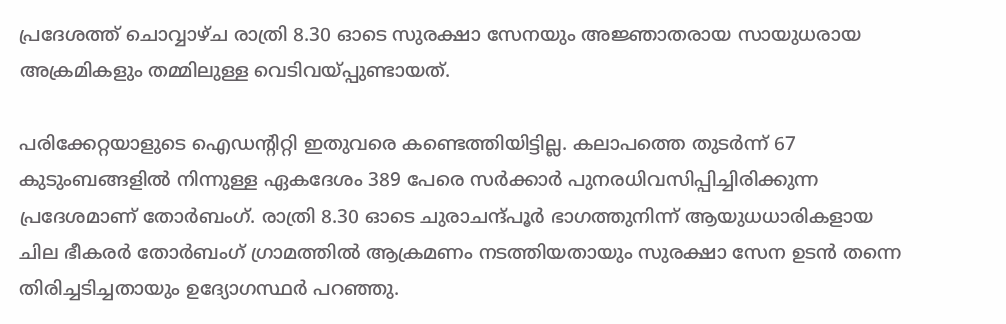പ്രദേശത്ത് ചൊവ്വാഴ്ച രാത്രി 8.30 ഓടെ സുരക്ഷാ സേനയും അജ്ഞാതരായ സായുധരായ അക്രമികളും തമ്മിലുള്ള വെടിവയ്പ്പുണ്ടായത്.

പരിക്കേറ്റയാളുടെ ഐഡന്റിറ്റി ഇതുവരെ കണ്ടെത്തിയിട്ടില്ല. കലാപത്തെ തുടര്‍ന്ന് 67 കുടുംബങ്ങളില്‍ നിന്നുള്ള ഏകദേശം 389 പേരെ സര്‍ക്കാര്‍ പുനരധിവസിപ്പിച്ചിരിക്കുന്ന പ്രദേശമാണ് തോര്‍ബംഗ്. രാത്രി 8.30 ഓടെ ചുരാചന്ദ്പൂര്‍ ഭാഗത്തുനിന്ന് ആയുധധാരികളായ ചില ഭീകരര്‍ തോര്‍ബംഗ് ഗ്രാമത്തില്‍ ആക്രമണം നടത്തിയതായും സുരക്ഷാ സേന ഉടന്‍ തന്നെ തിരിച്ചടിച്ചതായും ഉദ്യോഗസ്ഥര്‍ പറഞ്ഞു.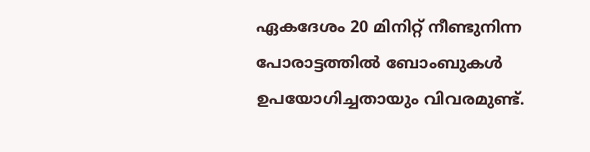ഏകദേശം 20 മിനിറ്റ് നീണ്ടുനിന്ന പോരാട്ടത്തില്‍ ബോംബുകള്‍ ഉപയോഗിച്ചതായും വിവരമുണ്ട്.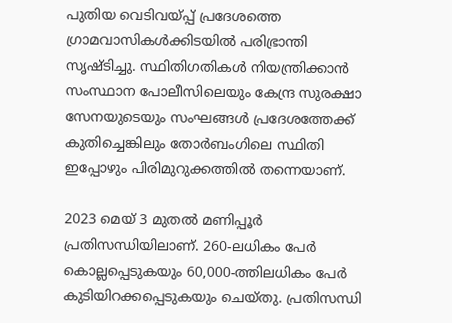പുതിയ വെടിവയ്പ്പ് പ്രദേശത്തെ ഗ്രാമവാസികള്‍ക്കിടയില്‍ പരിഭ്രാന്തി സൃഷ്ടിച്ചു. സ്ഥിതിഗതികള്‍ നിയന്ത്രിക്കാന്‍ സംസ്ഥാന പോലീസിലെയും കേന്ദ്ര സുരക്ഷാ സേനയുടെയും സംഘങ്ങള്‍ പ്രദേശത്തേക്ക് കുതിച്ചെങ്കിലും തോര്‍ബംഗിലെ സ്ഥിതി ഇപ്പോഴും പിരിമുറുക്കത്തില്‍ തന്നെയാണ്.

2023 മെയ് 3 മുതല്‍ മണിപ്പൂര്‍ പ്രതിസന്ധിയിലാണ്. 260-ലധികം പേര്‍ കൊല്ലപ്പെടുകയും 60,000-ത്തിലധികം പേര്‍ കുടിയിറക്കപ്പെടുകയും ചെയ്തു. പ്രതിസന്ധി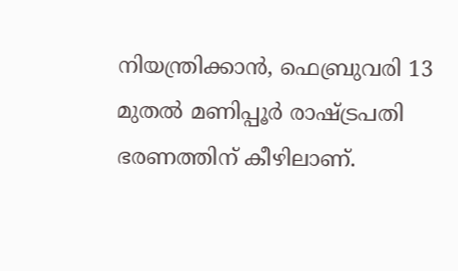നിയന്ത്രിക്കാന്‍, ഫെബ്രുവരി 13 മുതല്‍ മണിപ്പൂര്‍ രാഷ്ട്രപതി ഭരണത്തിന് കീഴിലാണ്.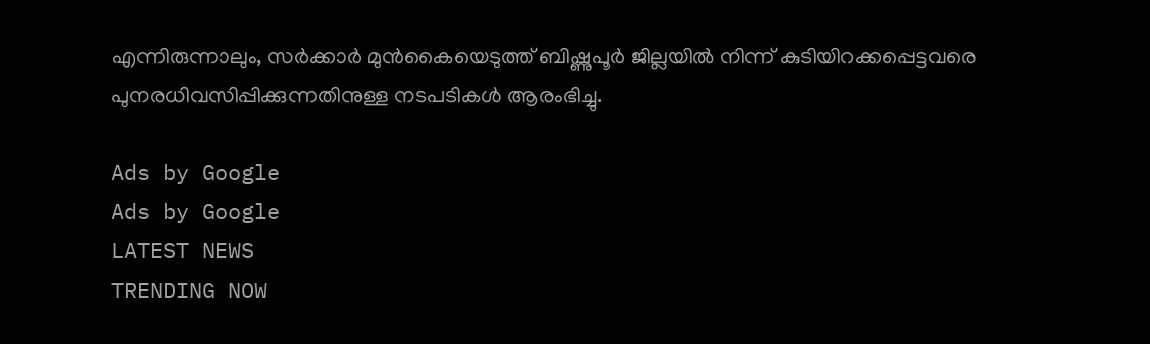എന്നിരുന്നാലും, സര്‍ക്കാര്‍ മുന്‍കൈയെടുത്ത് ബിഷ്ണുപൂര്‍ ജില്ലയില്‍ നിന്ന് കുടിയിറക്കപ്പെട്ടവരെ പുനരധിവസിപ്പിക്കുന്നതിനുള്ള നടപടികള്‍ ആരംഭിച്ചു.

Ads by Google
Ads by Google
LATEST NEWS
TRENDING NOW